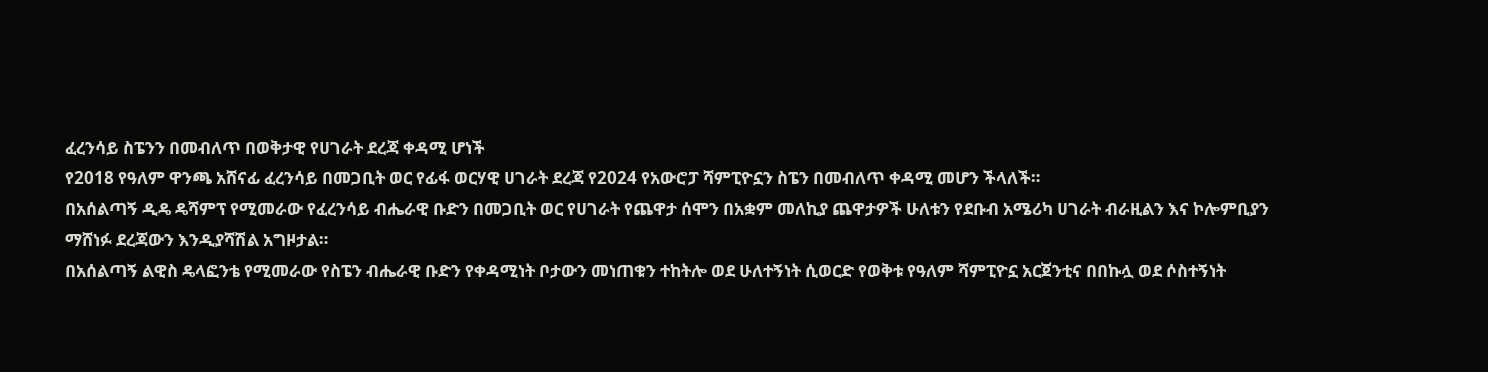ፈረንሳይ ስፔንን በመብለጥ በወቅታዊ የሀገራት ደረጃ ቀዳሚ ሆነች
የ2018 የዓለም ዋንጫ አሸናፊ ፈረንሳይ በመጋቢት ወር የፊፋ ወርሃዊ ሀገራት ደረጃ የ2024 የአውሮፓ ሻምፒዮኗን ስፔን በመብለጥ ቀዳሚ መሆን ችላለች።
በአሰልጣኝ ዲዴ ዴሻምፕ የሚመራው የፈረንሳይ ብሔራዊ ቡድን በመጋቢት ወር የሀገራት የጨዋታ ሰሞን በአቋም መለኪያ ጨዋታዎች ሁለቱን የደቡብ አሜሪካ ሀገራት ብራዚልን እና ኮሎምቢያን ማሸነፉ ደረጃውን እንዲያሻሽል አግዞታል።
በአሰልጣኝ ልዊስ ዴላፎንቴ የሚመራው የስፔን ብሔራዊ ቡድን የቀዳሚነት ቦታውን መነጠቁን ተከትሎ ወደ ሁለተኝነት ሲወርድ የወቅቱ የዓለም ሻምፒዮኗ አርጀንቲና በበኩሏ ወደ ሶስተኝነት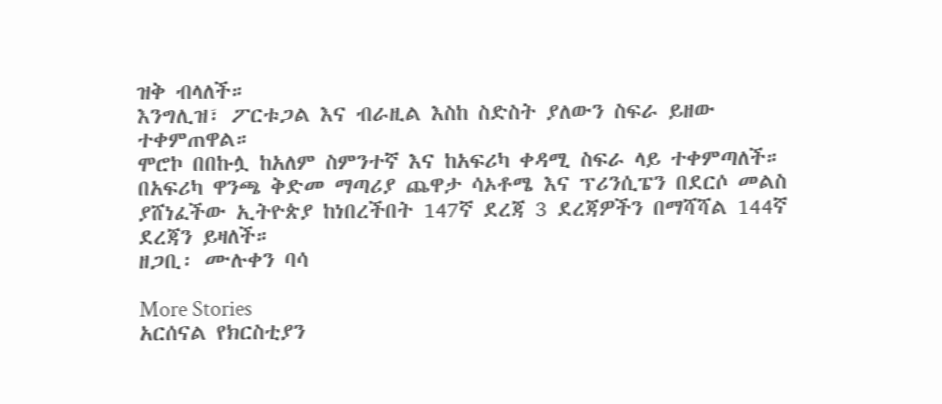ዝቅ ብላለች።
እንግሊዝ፣ ፖርቱጋል እና ብራዚል እስከ ስድስት ያለውን ስፍራ ይዘው ተቀምጠዋል።
ሞሮኮ በበኩሏ ከአለም ስምንተኛ እና ከአፍሪካ ቀዳሚ ስፍራ ላይ ተቀምጣለች።
በአፍሪካ ዋንጫ ቅድመ ማጣሪያ ጨዋታ ሳኦቶሜ እና ፕሪንሲፔን በደርሶ መልስ ያሸነፈችው ኢትዮጵያ ከነበረችበት 147ኛ ደረጃ 3 ደረጃዎችን በማሻሻል 144ኛ ደረጃን ይዛለች።
ዘጋቢ፡ ሙሉቀን ባሳ

More Stories
አርሰናል የክርስቲያን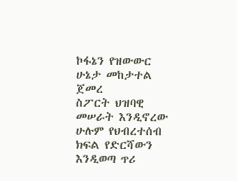ኮፋኔን የዝውውር ሁኔታ መከታተል ጀመረ
ስፖርት ህዝባዊ መሠራት እንዲኖረው ሁሉም የህብረተሰብ ክፍል የድርሻውን እንዲወጣ ጥሪ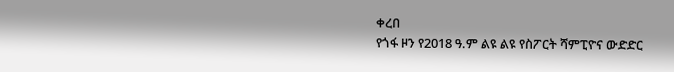ቀረበ
የጎፋ ዞን የ2018 ዓ.ም ልዩ ልዩ የስፖርት ሻምፒዮና ውድድር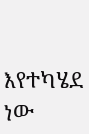እየተካሄደ ነው